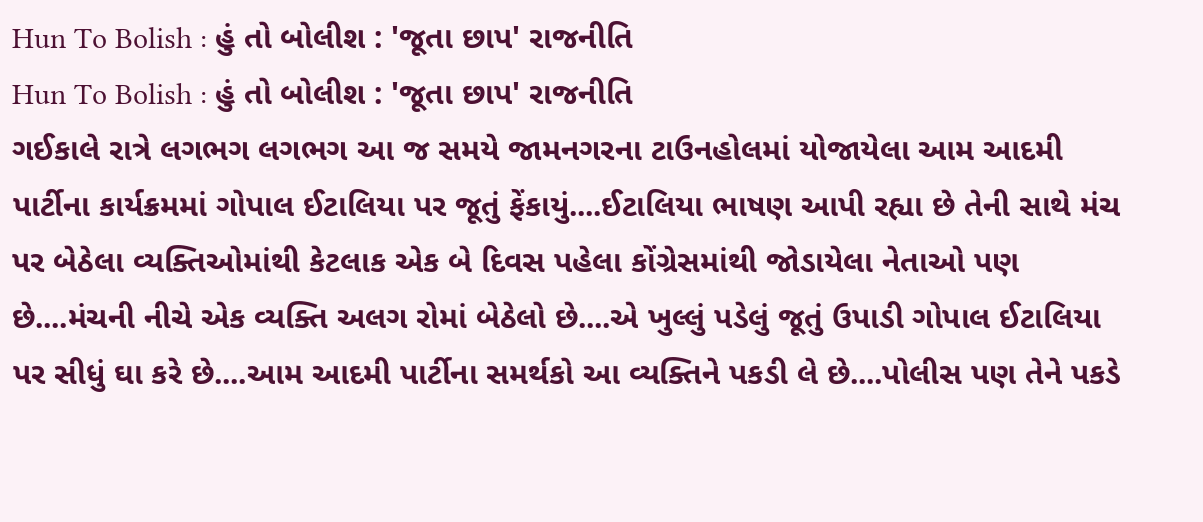Hun To Bolish : હું તો બોલીશ : 'જૂતા છાપ' રાજનીતિ
Hun To Bolish : હું તો બોલીશ : 'જૂતા છાપ' રાજનીતિ
ગઈકાલે રાત્રે લગભગ લગભગ આ જ સમયે જામનગરના ટાઉનહોલમાં યોજાયેલા આમ આદમી પાર્ટીના કાર્યક્રમમાં ગોપાલ ઈટાલિયા પર જૂતું ફેંકાયું....ઈટાલિયા ભાષણ આપી રહ્યા છે તેની સાથે મંચ પર બેઠેલા વ્યક્તિઓમાંથી કેટલાક એક બે દિવસ પહેલા કોંગ્રેસમાંથી જોડાયેલા નેતાઓ પણ છે....મંચની નીચે એક વ્યક્તિ અલગ રોમાં બેઠેલો છે....એ ખુલ્લું પડેલું જૂતું ઉપાડી ગોપાલ ઈટાલિયા પર સીધું ઘા કરે છે....આમ આદમી પાર્ટીના સમર્થકો આ વ્યક્તિને પકડી લે છે....પોલીસ પણ તેને પકડે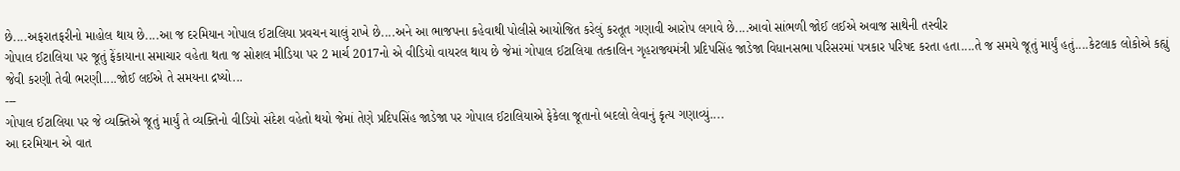છે....અફરાતફરીનો માહોલ થાય છે....આ જ દરમિયાન ગોપાલ ઈટાલિયા પ્રવચન ચાલું રાખે છે....અને આ ભાજપના કહેવાથી પોલીસે આયોજિત કરેલું કરતૂત ગણાવી આરોપ લગાવે છે....આવો સાંભળી જોઈ લઈએ અવાજ સાથેની તસ્વીર
ગોપાલ ઈટાલિયા પર જૂતું ફેંકાયાના સમાચાર વહેતા થતા જ સોશલ મીડિયા પર 2 માર્ચ 2017નો એ વીડિયો વાયરલ થાય છે જેમાં ગોપાલ ઈટાલિયા તત્કાલિન ગૃહરાજ્યમંત્રી પ્રદિપસિંહ જાડેજા વિધાનસભા પરિસરમાં પત્રકાર પરિષદ કરતા હતા....તે જ સમયે જૂતું માર્યું હતું....કેટલાક લોકોએ કહ્યું જેવી કરણી તેવી ભરણી....જોઈ લઈએ તે સમયના દ્રષ્યો...
---
ગોપાલ ઈટાલિયા પર જે વ્યક્તિએ જૂતું માર્યું તે વ્યક્તિનો વીડિયો સંદેશ વહેતો થયો જેમાં તેણે પ્રદિપસિંહ જાડેજા પર ગોપાલ ઈટાલિયાએ ફેકેલા જૂતાનો બદલો લેવાનું કૃત્ય ગણાવ્યું....
આ દરમિયાન એ વાત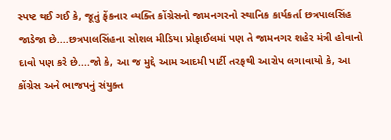સ્પષ્ટ થઈ ગઈ કે, જૂતું ફેંકનાર વ્યક્તિ કોંગ્રેસનો જામનગરનો સ્થાનિક કાર્યકર્તા છત્રપાલસિંહ જાડેજા છે....છત્રપાલસિંહના સોશલ મીડિયા પ્રોફાઈલમાં પણ તે જામનગર શહેર મંત્રી હોવાનો દાવો પણ કરે છે....જો કે, આ જ મુદ્દે આમ આદમી પાર્ટી તરફથી આરોપ લગાવાયો કે, આ કોંગ્રેસ અને ભાજપનું સંયુક્ત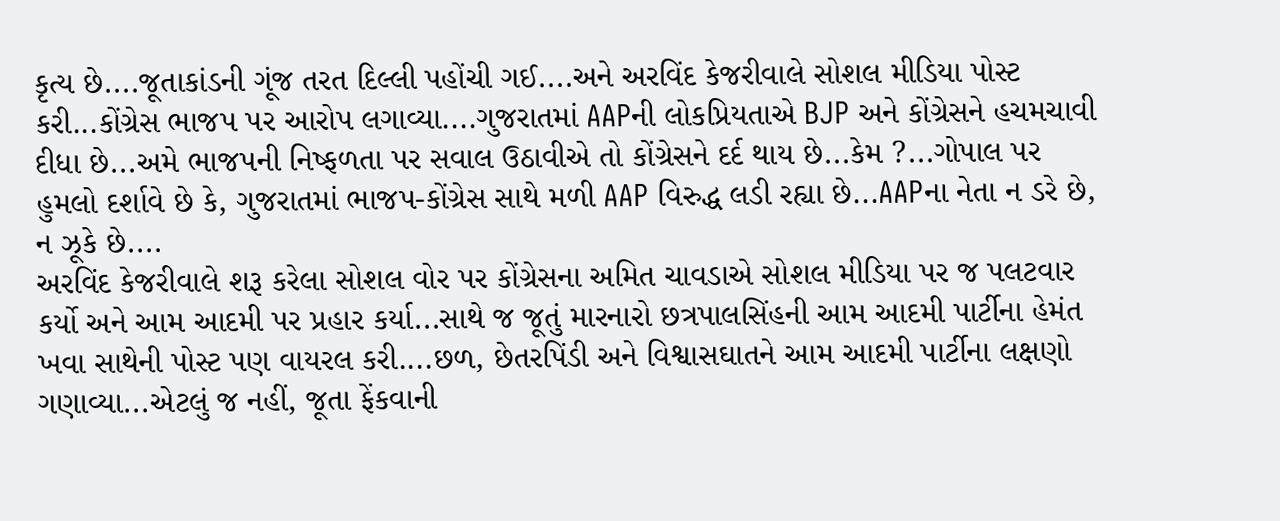કૃત્ય છે....જૂતાકાંડની ગૂંજ તરત દિલ્લી પહોંચી ગઈ....અને અરવિંદ કેજરીવાલે સોશલ મીડિયા પોસ્ટ કરી...કોંગ્રેસ ભાજપ પર આરોપ લગાવ્યા....ગુજરાતમાં AAPની લોકપ્રિયતાએ BJP અને કોંગ્રેસને હચમચાવી દીધા છે...અમે ભાજપની નિષ્ફળતા પર સવાલ ઉઠાવીએ તો કોંગ્રેસને દર્દ થાય છે...કેમ ?...ગોપાલ પર હુમલો દર્શાવે છે કે, ગુજરાતમાં ભાજપ-કોંગ્રેસ સાથે મળી AAP વિરુદ્ધ લડી રહ્યા છે...AAPના નેતા ન ડરે છે, ન ઝૂકે છે....
અરવિંદ કેજરીવાલે શરૂ કરેલા સોશલ વોર પર કોંગ્રેસના અમિત ચાવડાએ સોશલ મીડિયા પર જ પલટવાર કર્યો અને આમ આદમી પર પ્રહાર કર્યા...સાથે જ જૂતું મારનારો છત્રપાલસિંહની આમ આદમી પાર્ટીના હેમંત ખવા સાથેની પોસ્ટ પણ વાયરલ કરી....છળ, છેતરપિંડી અને વિશ્વાસઘાતને આમ આદમી પાર્ટીના લક્ષણો ગણાવ્યા...એટલું જ નહીં, જૂતા ફેંકવાની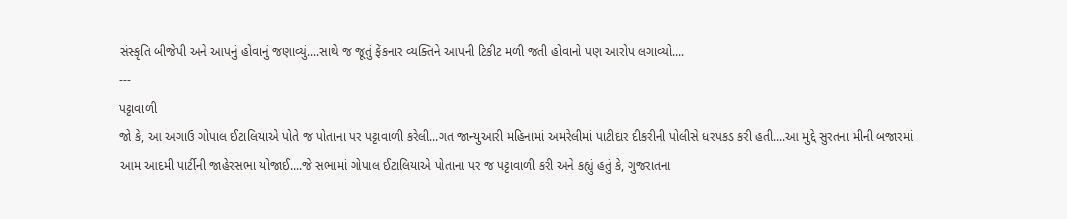સંસ્કૃતિ બીજેપી અને આપનું હોવાનું જણાવ્યું....સાથે જ જૂતું ફેંકનાર વ્યક્તિને આપની ટિકીટ મળી જતી હોવાનો પણ આરોપ લગાવ્યો....
---
પટ્ટાવાળી
જો કે, આ અગાઉ ગોપાલ ઈટાલિયાએ પોતે જ પોતાના પર પટ્ટાવાળી કરેલી...ગત જાન્યુઆરી મહિનામાં અમરેલીમાં પાટીદાર દીકરીની પોલીસે ધરપકડ કરી હતી....આ મુદ્દે સુરતના મીની બજારમાં આમ આદમી પાર્ટીની જાહેરસભા યોજાઈ....જે સભામાં ગોપાલ ઈટાલિયાએ પોતાના પર જ પટ્ટાવાળી કરી અને કહ્યું હતું કે, ગુજરાતના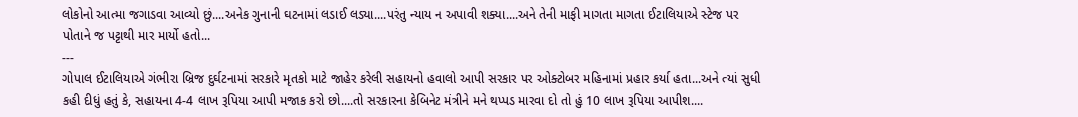લોકોનો આત્મા જગાડવા આવ્યો છું....અનેક ગુનાની ઘટનામાં લડાઈ લડ્યા....પરંતુ ન્યાય ન અપાવી શક્યા....અને તેની માફી માગતા માગતા ઈટાલિયાએ સ્ટેજ પર પોતાને જ પટ્ટાથી માર માર્યો હતો...
---
ગોપાલ ઈટાલિયાએ ગંભીરા બ્રિજ દુર્ઘટનામાં સરકારે મૃતકો માટે જાહેર કરેલી સહાયનો હવાલો આપી સરકાર પર ઓક્ટોબર મહિનામાં પ્રહાર કર્યા હતા...અને ત્યાં સુધી કહી દીધું હતું કે, સહાયના 4-4 લાખ રૂપિયા આપી મજાક કરો છો....તો સરકારના કેબિનેટ મંત્રીને મને થપ્પડ મારવા દો તો હું 10 લાખ રૂપિયા આપીશ....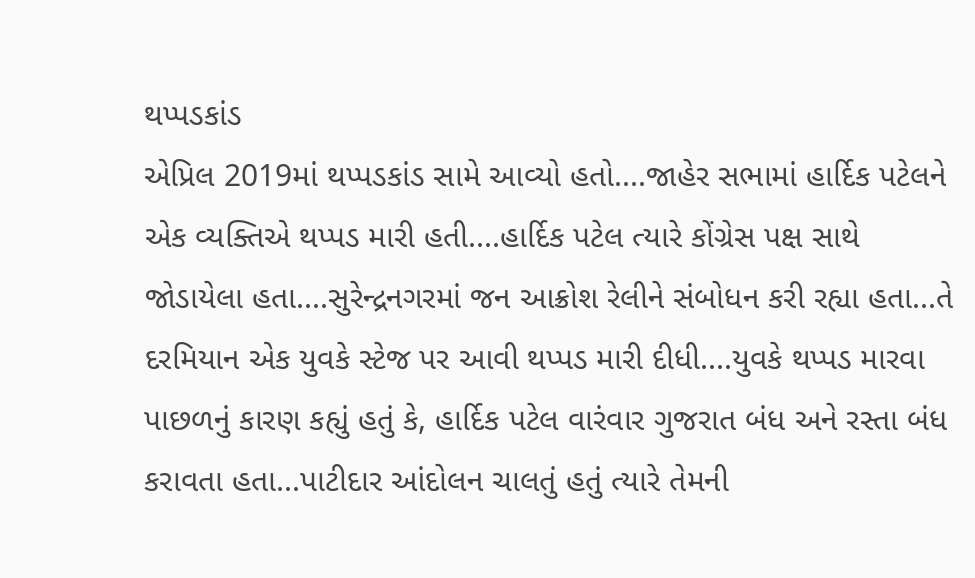થપ્પડકાંડ
એપ્રિલ 2019માં થપ્પડકાંડ સામે આવ્યો હતો....જાહેર સભામાં હાર્દિક પટેલને એક વ્યક્તિએ થપ્પડ મારી હતી....હાર્દિક પટેલ ત્યારે કોંગ્રેસ પક્ષ સાથે જોડાયેલા હતા....સુરેન્દ્રનગરમાં જન આક્રોશ રેલીને સંબોધન કરી રહ્યા હતા...તે દરમિયાન એક યુવકે સ્ટેજ પર આવી થપ્પડ મારી દીધી....યુવકે થપ્પડ મારવા પાછળનું કારણ કહ્યું હતું કે, હાર્દિક પટેલ વારંવાર ગુજરાત બંધ અને રસ્તા બંધ કરાવતા હતા...પાટીદાર આંદોલન ચાલતું હતું ત્યારે તેમની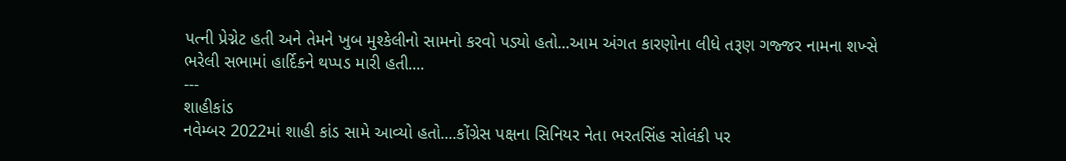પત્ની પ્રેગ્નેટ હતી અને તેમને ખુબ મુશ્કેલીનો સામનો કરવો પડ્યો હતો...આમ અંગત કારણોના લીધે તરૂણ ગજ્જર નામના શખ્સે ભરેલી સભામાં હાર્દિકને થપ્પડ મારી હતી....
---
શાહીકાંડ
નવેમ્બર 2022માં શાહી કાંડ સામે આવ્યો હતો....કોંગ્રેસ પક્ષના સિનિયર નેતા ભરતસિંહ સોલંકી પર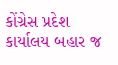કોંગ્રેસ પ્રદેશ કાર્યાલય બહાર જ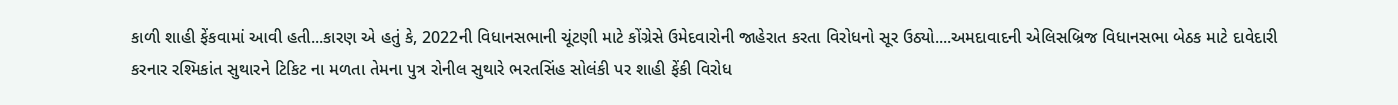કાળી શાહી ફેંકવામાં આવી હતી...કારણ એ હતું કે, 2022ની વિધાનસભાની ચૂંટણી માટે કોંગ્રેસે ઉમેદવારોની જાહેરાત કરતા વિરોધનો સૂર ઉઠ્યો....અમદાવાદની એલિસબ્રિજ વિધાનસભા બેઠક માટે દાવેદારી કરનાર રશ્મિકાંત સુથારને ટિકિટ ના મળતા તેમના પુત્ર રોનીલ સુથારે ભરતસિંહ સોલંકી પર શાહી ફેંકી વિરોધ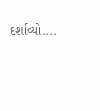દર્શાવ્યો....